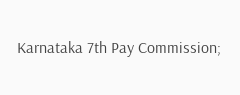Karnataka 7th Pay Commission;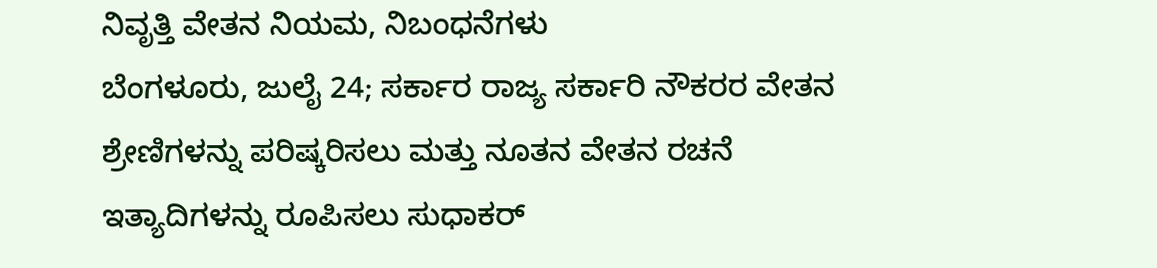ನಿವೃತ್ತಿ ವೇತನ ನಿಯಮ, ನಿಬಂಧನೆಗಳು
ಬೆಂಗಳೂರು, ಜುಲೈ 24; ಸರ್ಕಾರ ರಾಜ್ಯ ಸರ್ಕಾರಿ ನೌಕರರ ವೇತನ ಶ್ರೇಣಿಗಳನ್ನು ಪರಿಷ್ಕರಿಸಲು ಮತ್ತು ನೂತನ ವೇತನ ರಚನೆ ಇತ್ಯಾದಿಗಳನ್ನು ರೂಪಿಸಲು ಸುಧಾಕರ್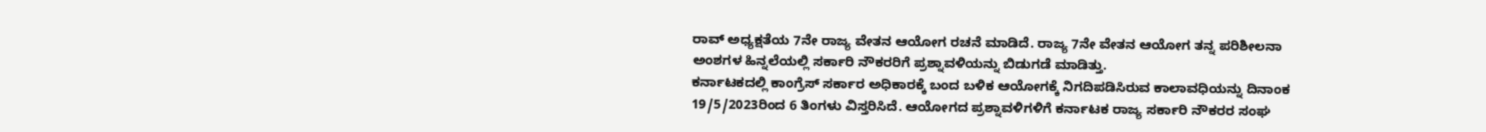ರಾವ್ ಅಧ್ಯಕ್ಷತೆಯ 7ನೇ ರಾಜ್ಯ ವೇತನ ಆಯೋಗ ರಚನೆ ಮಾಡಿದೆ. ರಾಜ್ಯ 7ನೇ ವೇತನ ಆಯೋಗ ತನ್ನ ಪರಿಶೀಲನಾ ಅಂಶಗಳ ಹಿನ್ನಲೆಯಲ್ಲಿ ಸರ್ಕಾರಿ ನೌಕರರಿಗೆ ಪ್ರಶ್ನಾವಳಿಯನ್ನು ಬಿಡುಗಡೆ ಮಾಡಿತ್ತು.
ಕರ್ನಾಟಕದಲ್ಲಿ ಕಾಂಗ್ರೆಸ್ ಸರ್ಕಾರ ಅಧಿಕಾರಕ್ಕೆ ಬಂದ ಬಳಿಕ ಆಯೋಗಕ್ಕೆ ನಿಗದಿಪಡಿಸಿರುವ ಕಾಲಾವಧಿಯನ್ನು ದಿನಾಂಕ 19/5/2023ರಿಂದ 6 ತಿಂಗಳು ವಿಸ್ತರಿಸಿದೆ. ಆಯೋಗದ ಪ್ರಶ್ನಾವಳಿಗಳಿಗೆ ಕರ್ನಾಟಕ ರಾಜ್ಯ ಸರ್ಕಾರಿ ನೌಕರರ ಸಂಘ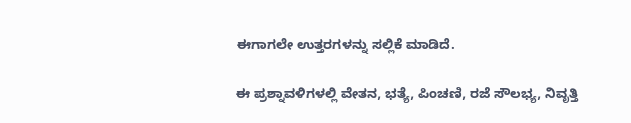ಈಗಾಗಲೇ ಉತ್ತರಗಳನ್ನು ಸಲ್ಲಿಕೆ ಮಾಡಿದೆ.

ಈ ಪ್ರಶ್ನಾವಳಿಗಳಲ್ಲಿ ವೇತನ, ಭತ್ಯೆ, ಪಿಂಚಣಿ, ರಜೆ ಸೌಲಭ್ಯ, ನಿವೃತ್ತಿ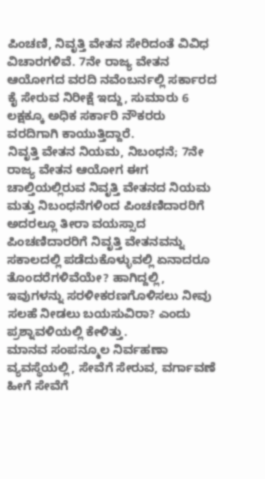ಪಿಂಚಣಿ, ನಿವೃತ್ತಿ ವೇತನ ಸೇರಿದಂತೆ ವಿವಿಧ ವಿಚಾರಗಳಿವೆ. 7ನೇ ರಾಜ್ಯ ವೇತನ ಆಯೋಗದ ವರದಿ ನವೆಂಬರ್ನಲ್ಲಿ ಸರ್ಕಾರದ ಕೈ ಸೇರುವ ನಿರೀಕ್ಷೆ ಇದ್ದು, ಸುಮಾರು 6 ಲಕ್ಷಕ್ಕೂ ಅಧಿಕ ಸರ್ಕಾರಿ ನೌಕರರು ವರದಿಗಾಗಿ ಕಾಯುತ್ತಿದ್ದಾರೆ.
ನಿವೃತ್ತಿ ವೇತನ ನಿಯಮ, ನಿಬಂಧನೆ; 7ನೇ ರಾಜ್ಯ ವೇತನ ಆಯೋಗ ಈಗ ಚಾಲ್ತಿಯಲ್ಲಿರುವ ನಿವೃತ್ತಿ ವೇತನದ ನಿಯಮ ಮತ್ತು ನಿಬಂಧನೆಗಳಿಂದ ಪಿಂಚಣಿದಾರರಿಗೆ ಅದರಲ್ಲೂ ತೀರಾ ವಯಸ್ಸಾದ ಪಿಂಚಣಿದಾರರಿಗೆ ನಿವೃತ್ತಿ ವೇತನವನ್ನು ಸಕಾಲದಲ್ಲಿ ಪಡೆದುಕೊಳ್ಳುವಲ್ಲಿ ಏನಾದರೂ ತೊಂದರೆಗಳಿವೆಯೇ? ಹಾಗಿದ್ದಲ್ಲಿ, ಇವುಗಳನ್ನು ಸರಳೀಕರಣಗೊಳಿಸಲು ನೀವು ಸಲಹೆ ನೀಡಲು ಬಯಸುವಿರಾ? ಎಂದು ಪ್ರಶ್ನಾವಳಿಯಲ್ಲಿ ಕೇಳಿತ್ತು.
ಮಾನವ ಸಂಪನ್ಮೂಲ ನಿರ್ವಹಣಾ ವ್ಯವಸ್ಥೆಯಲ್ಲಿ, ಸೇವೆಗೆ ಸೇರುವ, ವರ್ಗಾವಣೆ ಹೀಗೆ ಸೇವೆಗೆ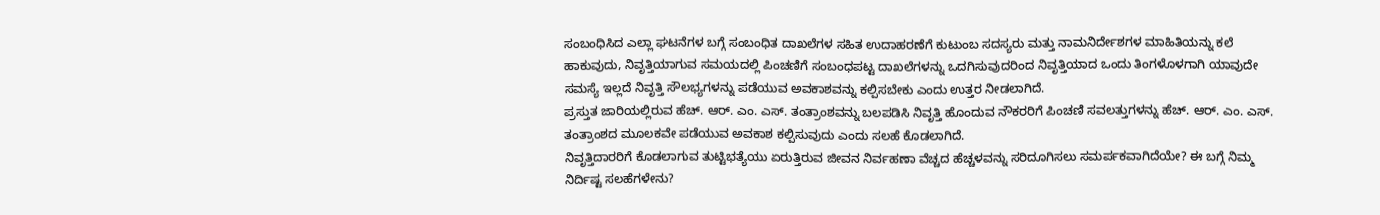ಸಂಬಂಧಿಸಿದ ಎಲ್ಲಾ ಘಟನೆಗಳ ಬಗ್ಗೆ ಸಂಬಂಧಿತ ದಾಖಲೆಗಳ ಸಹಿತ ಉದಾಹರಣೆಗೆ ಕುಟುಂಬ ಸದಸ್ಯರು ಮತ್ತು ನಾಮನಿರ್ದೇಶಗಳ ಮಾಹಿತಿಯನ್ನು ಕಲೆ ಹಾಕುವುದು, ನಿವೃತ್ತಿಯಾಗುವ ಸಮಯದಲ್ಲಿ ಪಿಂಚಣಿಗೆ ಸಂಬಂಧಪಟ್ಟ ದಾಖಲೆಗಳನ್ನು ಒದಗಿಸುವುದರಿಂದ ನಿವೃತ್ತಿಯಾದ ಒಂದು ತಿಂಗಳೊಳಗಾಗಿ ಯಾವುದೇ ಸಮಸ್ಯೆ ಇಲ್ಲದೆ ನಿವೃತ್ತಿ ಸೌಲಭ್ಯಗಳನ್ನು ಪಡೆಯುವ ಅವಕಾಶವನ್ನು ಕಲ್ಪಿಸಬೇಕು ಎಂದು ಉತ್ತರ ನೀಡಲಾಗಿದೆ.
ಪ್ರಸ್ತುತ ಜಾರಿಯಲ್ಲಿರುವ ಹೆಚ್. ಆರ್. ಎಂ. ಎಸ್. ತಂತ್ರಾಂಶವನ್ನು ಬಲಪಡಿಸಿ ನಿವೃತ್ತಿ ಹೊಂದುವ ನೌಕರರಿಗೆ ಪಿಂಚಣಿ ಸವಲತ್ತುಗಳನ್ನು ಹೆಚ್. ಆರ್. ಎಂ. ಎಸ್. ತಂತ್ರಾಂಶದ ಮೂಲಕವೇ ಪಡೆಯುವ ಅವಕಾಶ ಕಲ್ಪಿಸುವುದು ಎಂದು ಸಲಹೆ ಕೊಡಲಾಗಿದೆ.
ನಿವೃತ್ತಿದಾರರಿಗೆ ಕೊಡಲಾಗುವ ತುಟ್ಟಿಭತ್ಯೆಯು ಏರುತ್ತಿರುವ ಜೀವನ ನಿರ್ವಹಣಾ ವೆಚ್ಚದ ಹೆಚ್ಚಳವನ್ನು ಸರಿದೂಗಿಸಲು ಸಮರ್ಪಕವಾಗಿದೆಯೇ? ಈ ಬಗ್ಗೆ ನಿಮ್ಮ ನಿರ್ದಿಷ್ಟ ಸಲಹೆಗಳೇನು?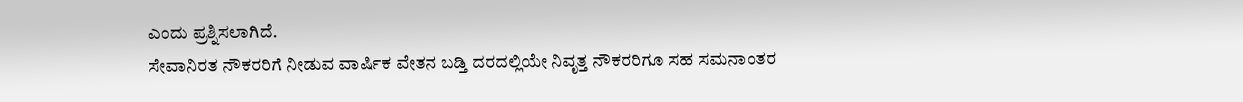ಎಂದು ಪ್ರಶ್ನಿಸಲಾಗಿದೆ.
ಸೇವಾನಿರತ ನೌಕರರಿಗೆ ನೀಡುವ ವಾರ್ಷಿಕ ವೇತನ ಬಡ್ತಿ ದರದಲ್ಲಿಯೇ ನಿವೃತ್ತ ನೌಕರರಿಗೂ ಸಹ ಸಮನಾಂತರ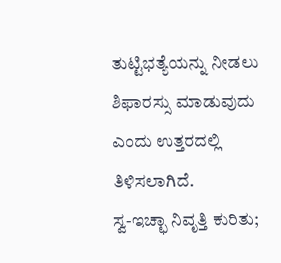ತುಟ್ಟಿಭತ್ಯೆಯನ್ನು ನೀಡಲು ಶಿಫಾರಸ್ಸು ಮಾಡುವುದು ಎಂದು ಉತ್ತರದಲ್ಲಿ ತಿಳಿಸಲಾಗಿದೆ.
ಸ್ವ-ಇಚ್ಛಾ ನಿವೃತ್ತಿ ಕುರಿತು;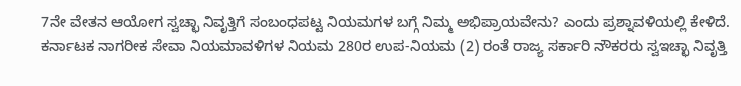7ನೇ ವೇತನ ಆಯೋಗ ಸ್ವಚ್ಛಾ ನಿವೃತ್ತಿಗೆ ಸಂಬಂಧಪಟ್ಟ ನಿಯಮಗಳ ಬಗ್ಗೆ ನಿಮ್ಮ ಅಭಿಪ್ರಾಯವೇನು? ಎಂದು ಪ್ರಶ್ನಾವಳಿಯಲ್ಲಿ ಕೇಳಿದೆ.
ಕರ್ನಾಟಕ ನಾಗರೀಕ ಸೇವಾ ನಿಯಮಾವಳಿಗಳ ನಿಯಮ 280ರ ಉಪ-ನಿಯಮ (2) ರಂತೆ ರಾಜ್ಯ ಸರ್ಕಾರಿ ನೌಕರರು ಸ್ವಇಚ್ಛಾ ನಿವೃತ್ತಿ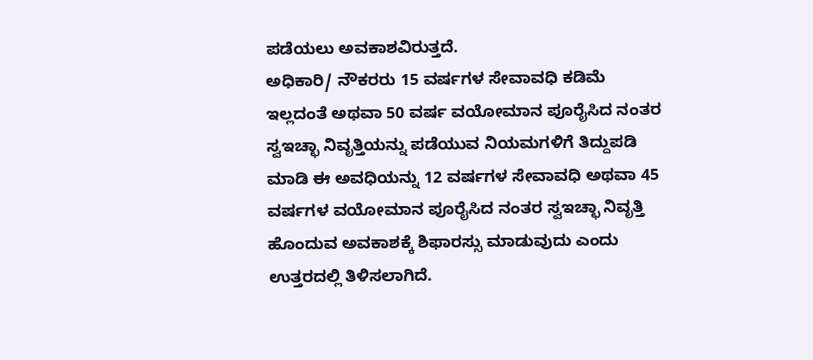ಪಡೆಯಲು ಅವಕಾಶವಿರುತ್ತದೆ.
ಅಧಿಕಾರಿ/ ನೌಕರರು 15 ವರ್ಷಗಳ ಸೇವಾವಧಿ ಕಡಿಮೆ ಇಲ್ಲದಂತೆ ಅಥವಾ 50 ವರ್ಷ ವಯೋಮಾನ ಪೂರೈಸಿದ ನಂತರ ಸ್ವಇಚ್ಛಾ ನಿವೃತ್ತಿಯನ್ನು ಪಡೆಯುವ ನಿಯಮಗಳಿಗೆ ತಿದ್ದುಪಡಿ ಮಾಡಿ ಈ ಅವಧಿಯನ್ನು 12 ವರ್ಷಗಳ ಸೇವಾವಧಿ ಅಥವಾ 45 ವರ್ಷಗಳ ವಯೋಮಾನ ಪೂರೈಸಿದ ನಂತರ ಸ್ವಇಚ್ಛಾ ನಿವೃತ್ತಿ ಹೊಂದುವ ಅವಕಾಶಕ್ಕೆ ಶಿಫಾರಸ್ಸು ಮಾಡುವುದು ಎಂದು ಉತ್ತರದಲ್ಲಿ ತಿಳಿಸಲಾಗಿದೆ.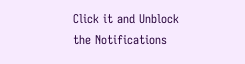Click it and Unblock the Notifications